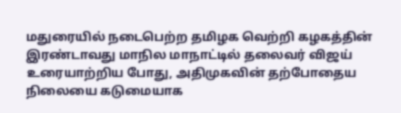மதுரையில் நடைபெற்ற தமிழக வெற்றி கழகத்தின் இரண்டாவது மாநில மாநாட்டில் தலைவர் விஜய் உரையாற்றிய போது, அதிமுகவின் தற்போதைய நிலையை கடுமையாக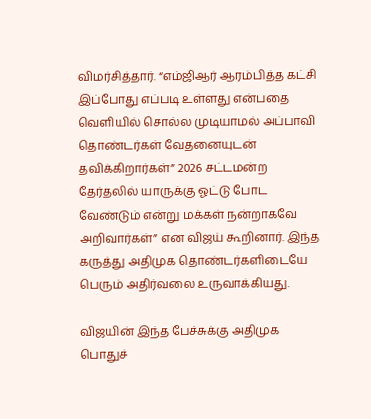விமர்சித்தார். “எம்ஜிஆர் ஆரம்பித்த கட்சி இப்போது எப்படி உள்ளது என்பதை வெளியில் சொல்ல முடியாமல் அப்பாவி தொண்டர்கள் வேதனையுடன் தவிக்கிறார்கள்” 2026 சட்டமன்ற தேர்தலில் யாருக்கு ஓட்டு போட வேண்டும் என்று மக்கள் நன்றாகவே அறிவார்கள்” என விஜய் கூறினார். இந்த கருத்து அதிமுக தொண்டர்களிடையே பெரும் அதிர்வலை உருவாக்கியது.

விஜயின் இந்த பேச்சுக்கு அதிமுக பொதுச்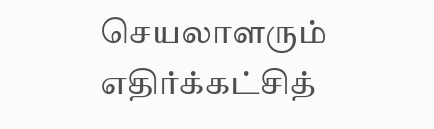செயலாளரும் எதிர்க்கட்சித்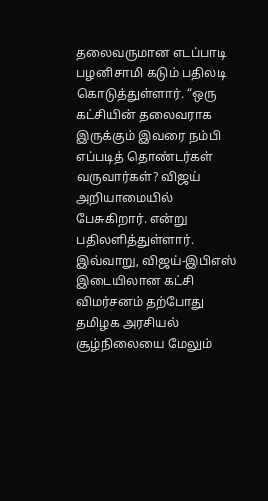தலைவருமான எடப்பாடி பழனிசாமி கடும் பதிலடி கொடுத்துள்ளார். “ஒரு கட்சியின் தலைவராக இருக்கும் இவரை நம்பி எப்படித் தொண்டர்கள் வருவார்கள்? விஜய் அறியாமையில் பேசுகிறார். என்று பதிலளித்துள்ளார். இவ்வாறு, விஜய்-இபிஎஸ் இடையிலான கட்சி விமர்சனம் தற்போது தமிழக அரசியல் சூழ்நிலையை மேலும்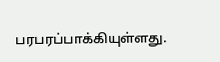பரபரப்பாக்கியுள்ளது.